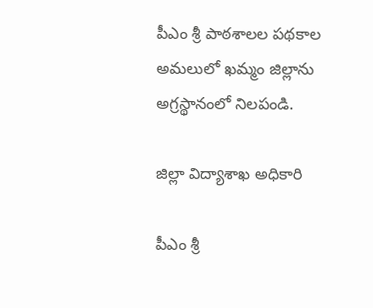పీఎం శ్రీ పాఠశాలల పథకాల అమలులో ఖమ్మం జిల్లాను అగ్రస్థానంలో నిలపండి.

జిల్లా విద్యాశాఖ అధికారి

పీఎం శ్రీ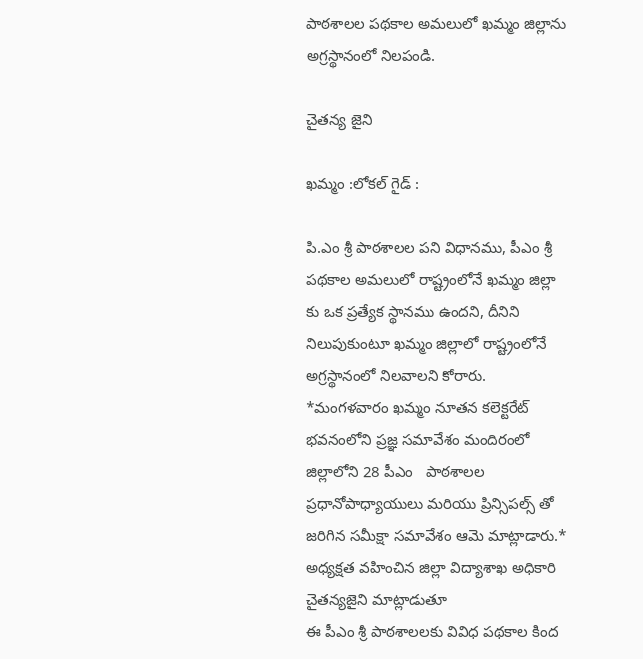పాఠశాలల పథకాల అమలులో ఖమ్మం జిల్లాను అగ్రస్థానంలో నిలపండి.

చైతన్య జైని

ఖమ్మం :లోకల్ గైడ్ :

పి.ఎం శ్రీ పాఠశాలల పని విధానము, పీఎం శ్రీ పథకాల అమలులో రాష్ట్రంలోనే ఖమ్మం జిల్లా కు ఒక ప్రత్యేక స్థానము ఉందని, దీనిని నిలుపుకుంటూ ఖమ్మం జిల్లాలో రాష్ట్రంలోనే అగ్రస్థానంలో నిలవాలని కోరారు. *మంగళవారం ఖమ్మం నూతన కలెక్టరేట్ భవనంలోని ప్రజ్ఞ సమావేశం మందిరంలో జిల్లాలోని 28 పీఎం   పాఠశాలల ప్రధానోపాధ్యాయులు మరియు ప్రిన్సిపల్స్ తో జరిగిన సమీక్షా సమావేశం ఆమె మాట్లాడారు.* అధ్యక్షత వహించిన జిల్లా విద్యాశాఖ అధికారి  చైతన్యజైని మాట్లాడుతూ
ఈ పీఎం శ్రీ పాఠశాలలకు వివిధ పథకాల కింద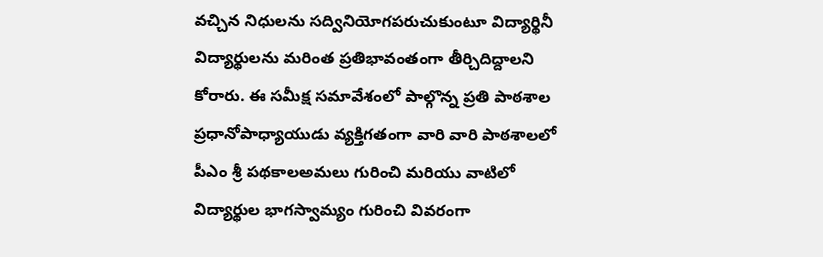వచ్చిన నిధులను సద్వినియోగపరుచుకుంటూ విద్యార్థినీ విద్యార్థులను మరింత ప్రతిభావంతంగా తీర్చిదిద్దాలని కోరారు. ఈ సమీక్ష సమావేశంలో పాల్గొన్న ప్రతి పాఠశాల ప్రధానోపాధ్యాయుడు వ్యక్తిగతంగా వారి వారి పాఠశాలలో పీఎం శ్రీ పథకాలఅమలు గురించి మరియు వాటిలో విద్యార్థుల భాగస్వామ్యం గురించి వివరంగా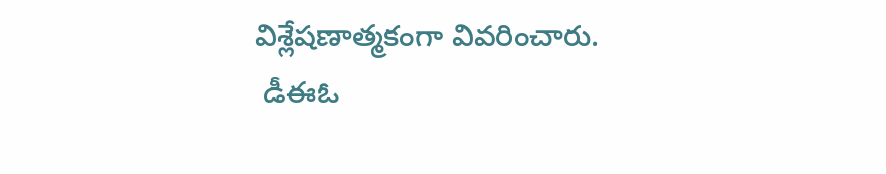విశ్లేషణాత్మకంగా వివరించారు.
 డీఈఓ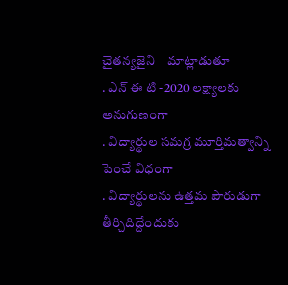చైతన్యజైని    మాట్లాడుతూ
. ఎన్ ఈ టి -2020 లక్ష్యాలకు అనుగుణంగా
. విద్యార్థుల సమగ్ర మూర్తిమత్వాన్ని పెంచే విధంగా
. విద్యార్థులను ఉత్తమ పౌరుడుగా తీర్చిదిద్దేందుకు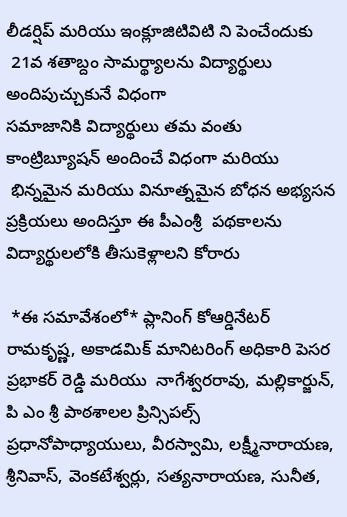లీడర్షిప్ మరియు ఇంక్లూజిటివిటి ని పెంచేందుకు
 21వ శతాబ్దం సామర్థ్యాలను విద్యార్థులు అందిపుచ్చుకునే విధంగా
సమాజానికి విద్యార్థులు తమ వంతు కాంట్రిబ్యూషన్ అందించే విధంగా మరియు
 భిన్నమైన మరియు వినూత్నమైన బోధన అభ్యసన ప్రక్రియలు అందిస్తూ ఈ పీఎంశ్రీ  పథకాలను విద్యార్థులలోకి తీసుకెళ్లాలని కోరారు

 *ఈ సమావేశంలో* ప్లానింగ్ కోఆర్డినేటర్ రామకృష్ణ, అకాడమిక్ మానిటరింగ్ అధికారి పెసర ప్రభాకర్ రెడ్డి మరియు  నాగేశ్వరరావు, మల్లికార్జున్, పి ఎం శ్రీ పాఠశాలల ప్రిన్సిపల్స్ ప్రధానోపాధ్యాయులు, వీరస్వామి, లక్ష్మీనారాయణ, శ్రీనివాస్, వెంకటేశ్వర్లు, సత్యనారాయణ, సునీత,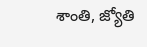శాంతి, జ్యోతి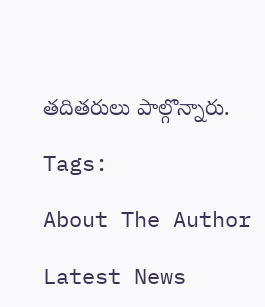తదితరులు పాల్గొన్నారు.

Tags:

About The Author

Latest News